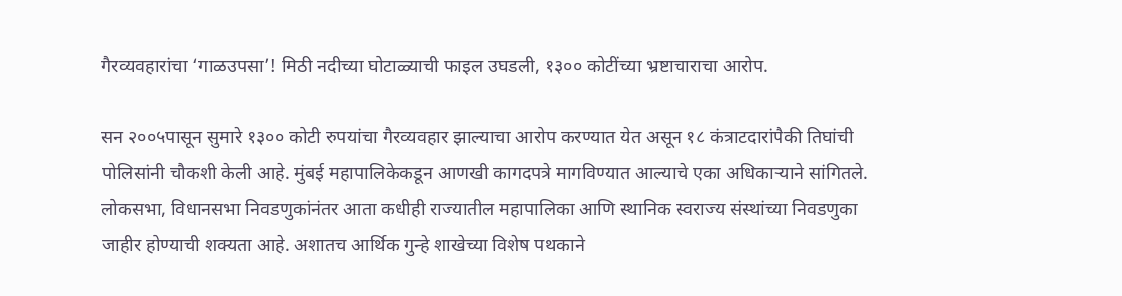गैरव्यवहारांचा ‘गाळउपसा’! मिठी नदीच्या घोटाळ्याची फाइल उघडली, १३०० कोटींच्या भ्रष्टाचाराचा आरोप.

सन २००५पासून सुमारे १३०० कोटी रुपयांचा गैरव्यवहार झाल्याचा आरोप करण्यात येत असून १८ कंत्राटदारांपैकी तिघांची पोलिसांनी चौकशी केली आहे. मुंबई महापालिकेकडून आणखी कागदपत्रे मागविण्यात आल्याचे एका अधिकाऱ्याने सांगितले. लोकसभा, विधानसभा निवडणुकांनंतर आता कधीही राज्यातील महापालिका आणि स्थानिक स्वराज्य संस्थांच्या निवडणुका जाहीर होण्याची शक्यता आहे. अशातच आर्थिक गुन्हे शाखेच्या विशेष पथकाने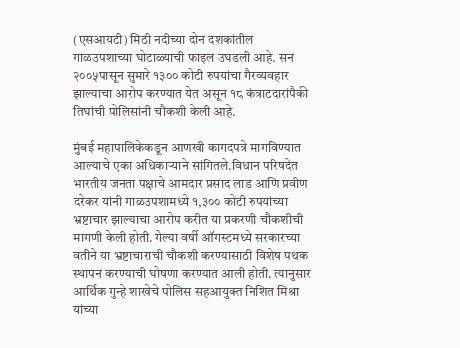(एसआयटी) मिठी नदीच्या दोन दशकांतील गाळउपशाच्या घोटाळ्याची फाइल उघडली आहे. सन २००५पासून सुमारे १३०० कोटी रुपयांचा गैरव्यवहार झाल्याचा आरोप करण्यात येत असून १८ कंत्राटदारांपैकी तिघांची पोलिसांनी चौकशी केली आहे.

मुंबई महापालिकेकडून आणखी कागदपत्रे मागविण्यात आल्याचे एका अधिकाऱ्याने सांगितले.विधान परिषदेत भारतीय जनता पक्षाचे आमदार प्रसाद लाड आणि प्रवीण दरेकर यांनी गाळउपशामध्ये १,३०० कोटी रुपयांच्या भ्रष्टाचार झाल्याचा आरोप करीत या प्रकरणी चौकशीची मागणी केली होती. गेल्या वर्षी ऑगस्टमध्ये सरकारच्या वतीने या भ्रष्टाचाराची चौकशी करण्यासाठी विशेष पथक स्थापन करण्याची घोषणा करण्यात आली होती. त्यानुसार आर्थिक गुन्हे शाखेचे पोलिस सहआयुक्त निशित मिश्रा यांच्या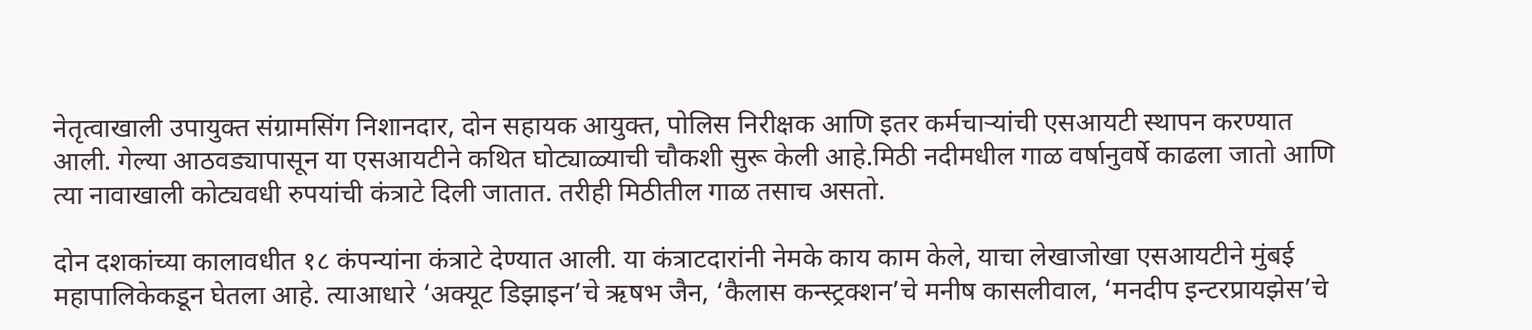नेतृत्वाखाली उपायुक्त संग्रामसिंग निशानदार, दोन सहायक आयुक्त, पोलिस निरीक्षक आणि इतर कर्मचाऱ्यांची एसआयटी स्थापन करण्यात आली. गेल्या आठवड्यापासून या एसआयटीने कथित घोट्याळ्याची चौकशी सुरू केली आहे.मिठी नदीमधील गाळ वर्षानुवर्षे काढला जातो आणि त्या नावाखाली कोट्यवधी रुपयांची कंत्राटे दिली जातात. तरीही मिठीतील गाळ तसाच असतो.

दोन दशकांच्या कालावधीत १८ कंपन्यांना कंत्राटे देण्यात आली. या कंत्राटदारांनी नेमके काय काम केले, याचा लेखाजोखा एसआयटीने मुंबई महापालिकेकडून घेतला आहे. त्याआधारे ‘अक्यूट डिझाइन’चे ऋषभ जैन, ‘कैलास कन्स्ट्रक्शन’चे मनीष कासलीवाल, ‘मनदीप इन्टरप्रायझेस’चे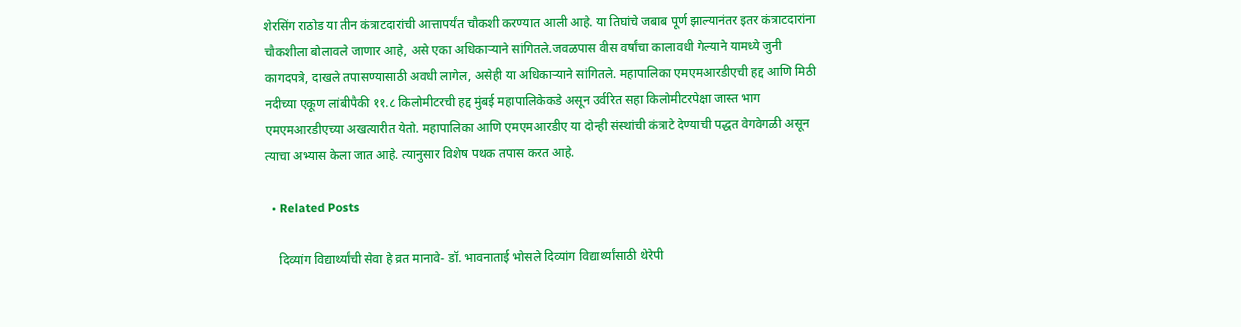शेरसिंग राठोड या तीन कंत्राटदारांची आत्तापर्यंत चौकशी करण्यात आली आहे. या तिघांचे जबाब पूर्ण झाल्यानंतर इतर कंत्राटदारांना चौकशीला बोलावले जाणार आहे, असे एका अधिकाऱ्याने सांगितले.जवळपास वीस वर्षांचा कालावधी गेल्याने यामध्ये जुनी कागदपत्रे, दाखले तपासण्यासाठी अवधी लागेल, असेही या अधिकाऱ्याने सांगितले. महापालिका एमएमआरडीएची हद्द आणि मिठी नदीच्या एकूण लांबीपैकी ११.८ किलोमीटरची हद्द मुंबई महापालिकेकडे असून उर्वरित सहा किलोमीटरपेक्षा जास्त भाग एमएमआरडीएच्या अखत्यारीत येतो. महापालिका आणि एमएमआरडीए या दोन्ही संस्थांची कंत्राटे देण्याची पद्धत वेगवेगळी असून त्याचा अभ्यास केला जात आहे. त्यानुसार विशेष पथक तपास करत आहे.

  • Related Posts

    दिव्यांग विद्यार्थ्यांची सेवा हे व्रत मानावे- डॉ. भावनाताई भोसले दिव्यांग विद्यार्थ्यांसाठी थेरेपी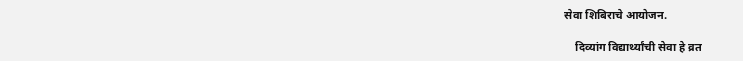सेवा शिबिराचे आयोजन.

    दिव्यांग विद्यार्थ्यांची सेवा हे व्रत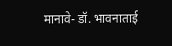मानावे- डॉ. भावनाताई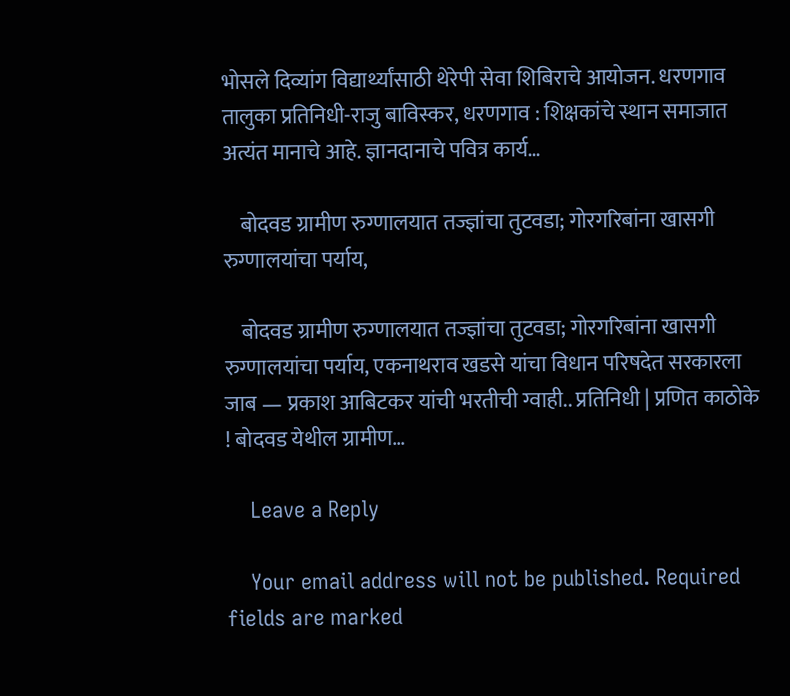भोसले दिव्यांग विद्यार्थ्यांसाठी थेरेपी सेवा शिबिराचे आयोजन. धरणगाव तालुका प्रतिनिधी-राजु बाविस्कर, धरणगाव : शिक्षकांचे स्थान समाजात अत्यंत मानाचे आहे. ज्ञानदानाचे पवित्र कार्य…

    बोदवड ग्रामीण रुग्णालयात तज्ज्ञांचा तुटवडा; गोरगरिबांना खासगी रुग्णालयांचा पर्याय,

    बोदवड ग्रामीण रुग्णालयात तज्ज्ञांचा तुटवडा; गोरगरिबांना खासगी रुग्णालयांचा पर्याय, एकनाथराव खडसे यांचा विधान परिषदेत सरकारला जाब — प्रकाश आबिटकर यांची भरतीची ग्वाही.. प्रतिनिधी | प्रणित काठोके ! बोदवड येथील ग्रामीण…

    Leave a Reply

    Your email address will not be published. Required fields are marked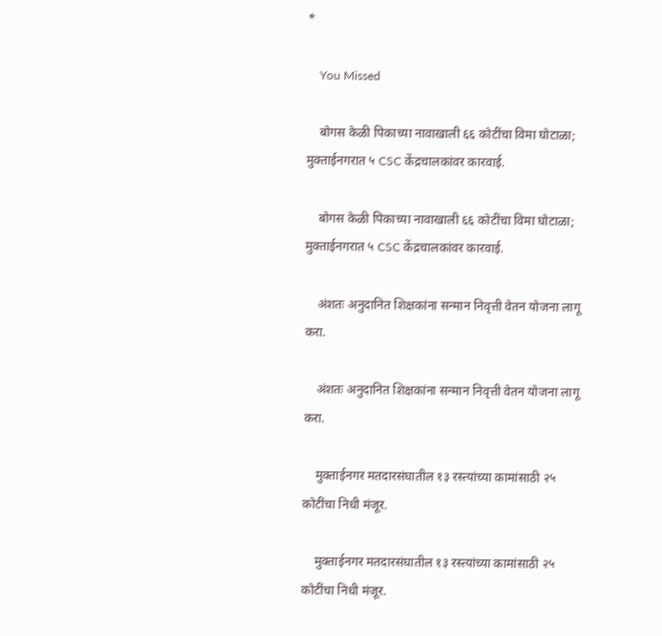*

    You Missed

    बोगस केळी पिकाच्या नावाखाली ६६ कोटींचा विमा घोटाळा; मुक्ताईनगरात ५ CSC केंद्रचालकांवर कारवाई.

    बोगस केळी पिकाच्या नावाखाली ६६ कोटींचा विमा घोटाळा; मुक्ताईनगरात ५ CSC केंद्रचालकांवर कारवाई.

    अंशतः अनुदानित शिक्षकांना सन्मान निवृत्ती वेतन योजना लागू करा.

    अंशतः अनुदानित शिक्षकांना सन्मान निवृत्ती वेतन योजना लागू करा.

    मुक्ताईनगर मतदारसंघातील १३ रस्त्यांच्या कामांसाठी २५ कोटींचा निधी मंजूर.

    मुक्ताईनगर मतदारसंघातील १३ रस्त्यांच्या कामांसाठी २५ कोटींचा निधी मंजूर.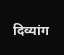दिव्यांग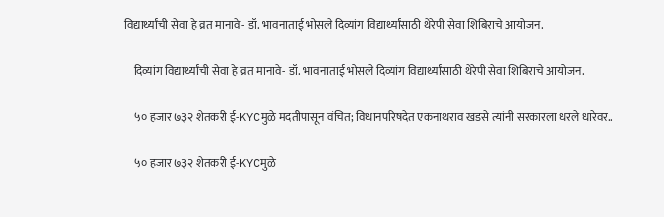विद्यार्थ्यांची सेवा हे व्रत मानावे- डॉ. भावनाताई भोसले दिव्यांग विद्यार्थ्यांसाठी थेरेपी सेवा शिबिराचे आयोजन.

    दिव्यांग विद्यार्थ्यांची सेवा हे व्रत मानावे- डॉ. भावनाताई भोसले दिव्यांग विद्यार्थ्यांसाठी थेरेपी सेवा शिबिराचे आयोजन.

    ५० हजार ७३२ शेतकरी ई-KYCमुळे मदतीपासून वंचित; विधानपरिषदेत एकनाथराव खडसे त्यांनी सरकारला धरले धारेवर..

    ५० हजार ७३२ शेतकरी ई-KYCमुळे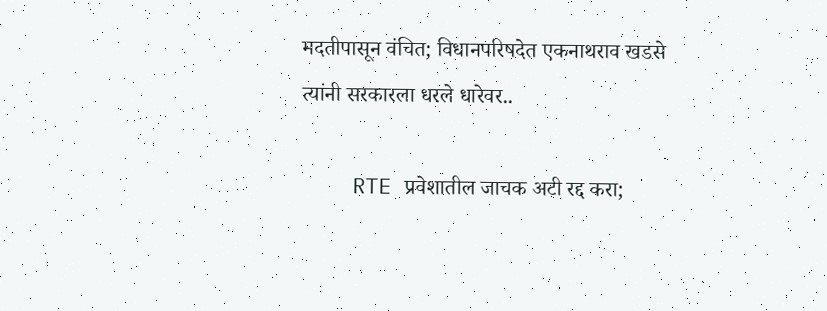मदतीपासून वंचित; विधानपरिषदेत एकनाथराव खडसे त्यांनी सरकारला धरले धारेवर..

    RTE प्रवेशातील जाचक अटी रद्द करा;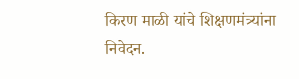किरण माळी यांचे शिक्षणमंत्र्यांना निवेदन.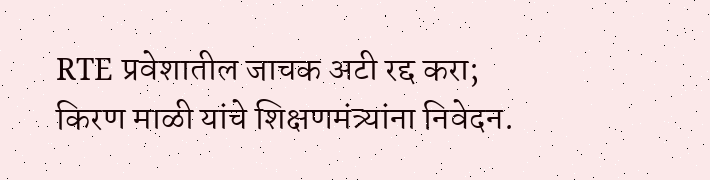RTE प्रवेशातील जाचक अटी रद्द करा; किरण माळी यांचे शिक्षणमंत्र्यांना निवेदन.